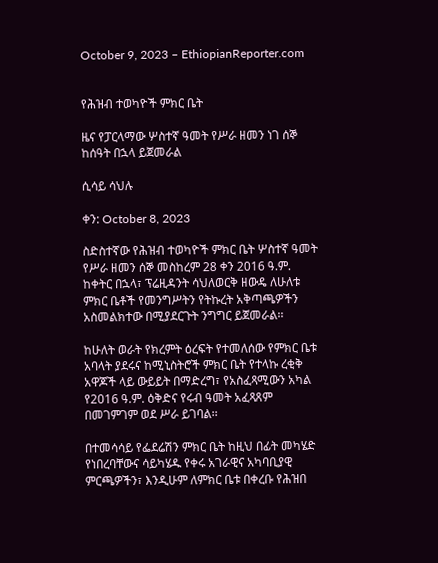October 9, 2023 – EthiopianReporter.com


የሕዝብ ተወካዮች ምክር ቤት

ዜና የፓርላማው ሦስተኛ ዓመት የሥራ ዘመን ነገ ሰኞ ከሰዓት በኋላ ይጀመራል

ሲሳይ ሳህሉ

ቀን: October 8, 2023

ስድስተኛው የሕዝብ ተወካዮች ምክር ቤት ሦስተኛ ዓመት የሥራ ዘመን ሰኞ መስከረም 28 ቀን 2016 ዓ.ም. ከቀትር በኋላ፣ ፕሬዚዳንት ሳህለወርቅ ዘውዴ ለሁለቱ ምክር ቤቶች የመንግሥትን የትኩረት አቅጣጫዎችን አስመልክተው በሚያደርጉት ንግግር ይጀመራል፡፡

ከሁለት ወራት የክረምት ዕረፍት የተመለሰው የምክር ቤቱ አባላት ያደሩና ከሚኒስትሮች ምክር ቤት የተላኩ ረቂቅ አዋጆች ላይ ውይይት በማድረግ፣ የአስፈጻሚውን አካል የ2016 ዓ.ም. ዕቅድና የሩብ ዓመት አፈጻጸም በመገምገም ወደ ሥራ ይገባል፡፡

በተመሳሳይ የፌደሬሽን ምክር ቤት ከዚህ በፊት መካሄድ የነበረባቸውና ሳይካሄዱ የቀሩ አገራዊና አካባቢያዊ ምርጫዎችን፣ እንዲሁም ለምክር ቤቱ በቀረቡ የሕዝበ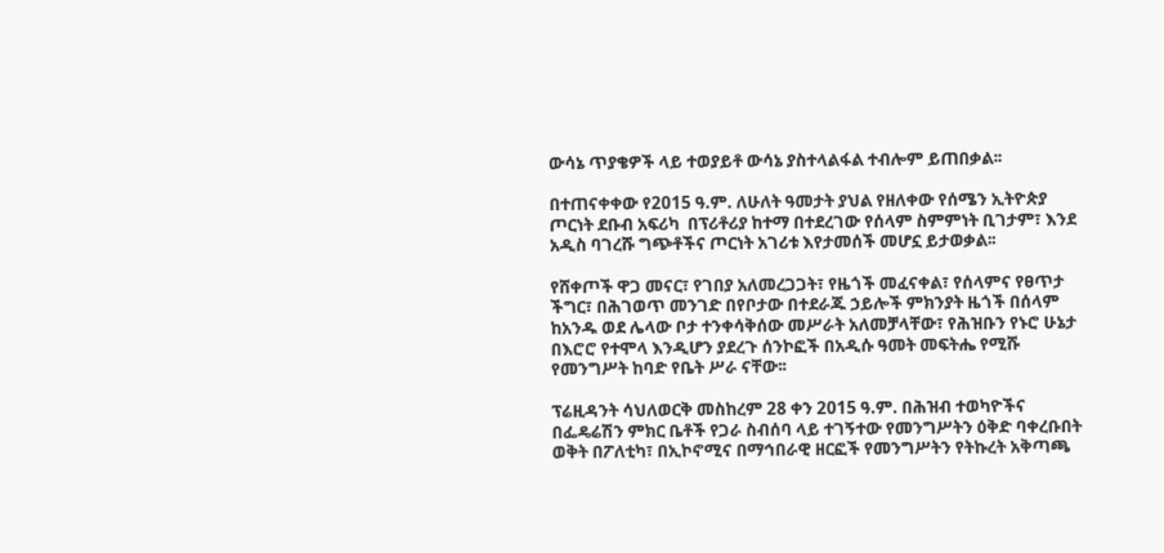ውሳኔ ጥያቄዎች ላይ ተወያይቶ ውሳኔ ያስተላልፋል ተብሎም ይጠበቃል፡፡

በተጠናቀቀው የ2015 ዓ.ም. ለሁለት ዓመታት ያህል የዘለቀው የሰሜን ኢትዮጵያ ጦርነት ደቡብ አፍሪካ  በፕሪቶሪያ ከተማ በተደረገው የሰላም ስምምነት ቢገታም፣ እንደ አዲስ ባገረሹ ግጭቶችና ጦርነት አገሪቱ እየታመሰች መሆኗ ይታወቃል፡፡

የሸቀጦች ዋጋ መናር፣ የገበያ አለመረጋጋት፣ የዜጎች መፈናቀል፣ የሰላምና የፀጥታ ችግር፣ በሕገወጥ መንገድ በየቦታው በተደራጁ ኃይሎች ምክንያት ዜጎች በሰላም   ከአንዱ ወደ ሌላው ቦታ ተንቀሳቅሰው መሥራት አለመቻላቸው፣ የሕዝቡን የኑሮ ሁኔታ በእሮሮ የተሞላ እንዲሆን ያደረጉ ሰንኮፎች በአዲሱ ዓመት መፍትሔ የሚሹ የመንግሥት ከባድ የቤት ሥራ ናቸው፡፡

ፕሬዚዳንት ሳህለወርቅ መስከረም 28 ቀን 2015 ዓ.ም. በሕዝብ ተወካዮችና በፌዴሬሽን ምክር ቤቶች የጋራ ስብሰባ ላይ ተገኝተው የመንግሥትን ዕቅድ ባቀረቡበት ወቅት በፖለቲካ፣ በኢኮኖሚና በማኅበራዊ ዘርፎች የመንግሥትን የትኩረት አቅጣጫ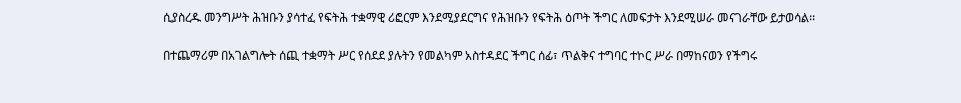ሲያስረዱ መንግሥት ሕዝቡን ያሳተፈ የፍትሕ ተቋማዊ ሪፎርም እንደሚያደርግና የሕዝቡን የፍትሕ ዕጦት ችግር ለመፍታት እንደሚሠራ መናገራቸው ይታወሳል፡፡

በተጨማሪም በአገልግሎት ሰጪ ተቋማት ሥር የሰደደ ያሉትን የመልካም አስተዳደር ችግር ሰፊ፣ ጥልቅና ተግባር ተኮር ሥራ በማከናወን የችግሩ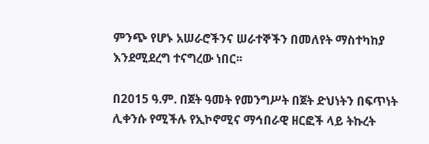ምንጭ የሆኑ አሠራሮችንና ሠራተኞችን በመለየት ማስተካከያ እንደሚደረግ ተናግረው ነበር፡፡

በ2015 ዓ.ም. በጀት ዓመት የመንግሥት በጀት ድህነትን በፍጥነት ሊቀንሱ የሚችሉ የኢኮኖሚና ማኅበራዊ ዘርፎች ላይ ትኩረት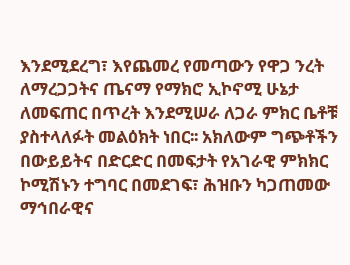እንደሚደረግ፣ እየጨመረ የመጣውን የዋጋ ንረት ለማረጋጋትና ጤናማ የማክሮ ኢኮኖሚ ሁኔታ ለመፍጠር በጥረት እንደሚሠራ ለጋራ ምክር ቤቶቹ ያስተላለፉት መልዕክት ነበር፡፡ አክለውም ግጭቶችን በውይይትና በድርድር በመፍታት የአገራዊ ምክክር ኮሚሽኑን ተግባር በመደገፍ፣ ሕዝቡን ካጋጠመው ማኅበራዊና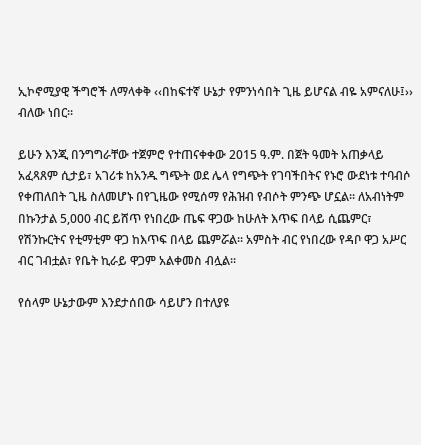ኢኮኖሚያዊ ችግሮች ለማላቀቅ ‹‹በከፍተኛ ሁኔታ የምንነሳበት ጊዜ ይሆናል ብዬ አምናለሁ፤›› ብለው ነበር፡፡

ይሁን እንጂ በንግግራቸው ተጀምሮ የተጠናቀቀው 2015 ዓ.ም. በጀት ዓመት አጠቃላይ አፈጻጸም ሲታይ፣ አገሪቱ ከአንዱ ግጭት ወደ ሌላ የግጭት የገባችበትና የኑሮ ውደነቱ ተባብሶ የቀጠለበት ጊዜ ስለመሆኑ በየጊዜው የሚሰማ የሕዝብ የብሶት ምንጭ ሆኗል፡፡ ለአብነትም በኩንታል 5,000 ብር ይሸጥ የነበረው ጤፍ ዋጋው ከሁለት እጥፍ በላይ ሲጨምር፣ የሽንኩርትና የቲማቲም ዋጋ ከእጥፍ በላይ ጨምሯል፡፡ አምስት ብር የነበረው የዳቦ ዋጋ አሥር ብር ገብቷል፣ የቤት ኪራይ ዋጋም አልቀመስ ብሏል፡፡

የሰላም ሁኔታውም እንደታሰበው ሳይሆን በተለያዩ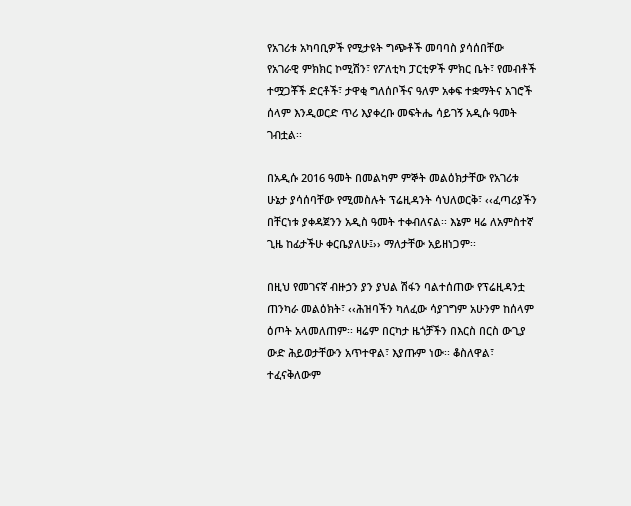የአገሪቱ አካባቢዎች የሚታዩት ግጭቶች መባባስ ያሳሰበቸው የአገራዊ ምክክር ኮሚሽን፣ የፖለቲካ ፓርቲዎች ምክር ቤት፣ የመብቶች ተሟጋቾች ድርቶች፣ ታዋቂ ግለሰቦችና ዓለም አቀፍ ተቋማትና አገሮች ሰላም እንዲወርድ ጥሪ እያቀረቡ መፍትሔ ሳይገኝ አዲሱ ዓመት ገብቷል፡፡

በአዲሱ 2016 ዓመት በመልካም ምኞት መልዕክታቸው የአገሪቱ ሁኔታ ያሳሰባቸው የሚመስሉት ፕሬዚዳንት ሳህለወርቅ፣ ‹‹ፈጣሪያችን በቸርነቱ ያቀዳጀንን አዲስ ዓመት ተቀብለናል፡፡ እኔም ዛሬ ለአምስተኛ ጊዜ ከፊታችሁ ቀርቤያለሁ፤›› ማለታቸው አይዘነጋም፡፡

በዚህ የመገናኛ ብዙኃን ያን ያህል ሽፋን ባልተሰጠው የፕሬዚዳንቷ ጠንካራ መልዕክት፣ ‹‹ሕዝባችን ካለፈው ሳያገግም አሁንም ከሰላም ዕጦት አላመለጠም፡፡ ዛሬም በርካታ ዜጎቻችን በእርስ በርስ ውጊያ ውድ ሕይወታቸውን አጥተዋል፣ እያጡም ነው፡፡ ቆስለዋል፣ ተፈናቅለውም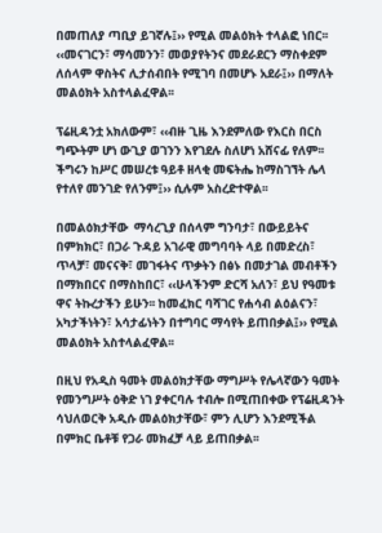በመጠለያ ጣቢያ ይገኛሉ፤›› የሚል መልዕክት ተላልፎ ነበር፡፡ ‹‹መናገርን፣ ማሳመንን፣ መወያየትንና መደራደርን ማስቀደም ለሰላም ዋስትና ሊታሰብበት የሚገባ በመሆኑ አደራ፤›› በማለት መልዕክት አስተላልፈዋል፡፡

ፕሬዚዳንቷ አክለውም፣ ‹‹ብዙ ጊዜ እንደምለው የእርስ በርስ ግጭትም ሆነ ውጊያ ወገንን እየገደሉ ስለሆነ አሸናፊ የለም፡፡ ችግሩን ከሥር መሠረቱ ዓይቶ ዘላቂ መፍትሔ ከማስገኘት ሌላ የተለየ መንገድ የለንም፤›› ሲሉም አስረድተዋል፡፡

በመልዕክታቸው  ማሳረጊያ በሰላም ግንባታ፣ በውይይትና በምክክር፣ በጋራ ጉዳይ አገራዊ መግባባት ላይ በመድረስ፣ ጥላቻ፣ መናናቅ፣ መገፋትና ጥቃትን በፅኑ በመታገል መብቶችን በማክበርና በማስከበር፣ ‹‹ሁላችንም ድርሻ አለን፣ ይህ የዓመቱ ዋና ትኩረታችን ይሁን፡፡ ከመፈክር ባሻገር የሐሳብ ልዕልናን፣ አካታችነትን፣ አሳታፊነትን በተግባር ማሳየት ይጠበቃል፤›› የሚል መልዕክት አስተላልፈዋል፡፡

በዚህ የአዲስ ዓመት መልዕክታቸው ማግሥት የሌላኛውን ዓመት የመንግሥት ዕቅድ ነገ ያቀርባሉ ተብሎ በሚጠበቀው የፕሬዚዳንት ሳህለወርቅ አዲሱ መልዕክታቸው፣ ምን ሊሆን እንደሚችል በምክር ቤቶቹ የጋራ መክፈቻ ላይ ይጠበቃል፡፡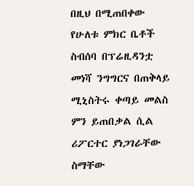በዚህ በሚጠበቀው የሁለቱ ምክር ቤቶች ስብሰባ በፕሬዚዳንቷ መነሻ ንግግርና በጠቅላይ ሚኒስትሩ ቀጣይ መልስ ምን ይጠበቃል ሲል ሪፖርተር ያነጋገራቸው ስማቸው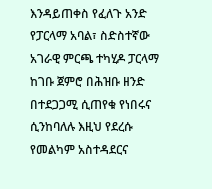እንዳይጠቀስ የፈለጉ አንድ የፓርላማ አባል፣ ስድስተኛው አገራዊ ምርጫ ተካሂዶ ፓርላማ ከገቡ ጀምሮ በሕዝቡ ዘንድ በተደጋጋሚ ሲጠየቁ የነበሩና ሲንከባለሉ እዚህ የደረሱ የመልካም አስተዳደርና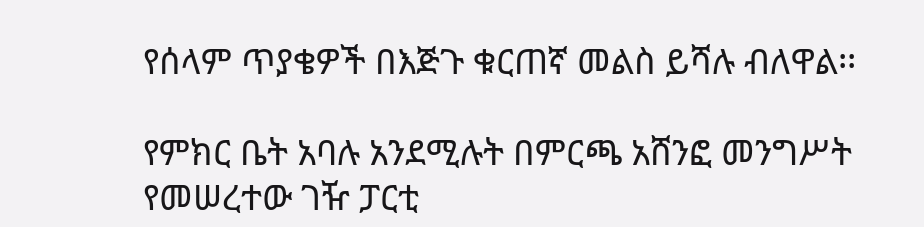የሰላም ጥያቄዎች በእጅጉ ቁርጠኛ መልስ ይሻሉ ብለዋል፡፡

የምክር ቤት አባሉ አንደሚሉት በምርጫ አሸንፎ መንግሥት የመሠረተው ገዥ ፓርቲ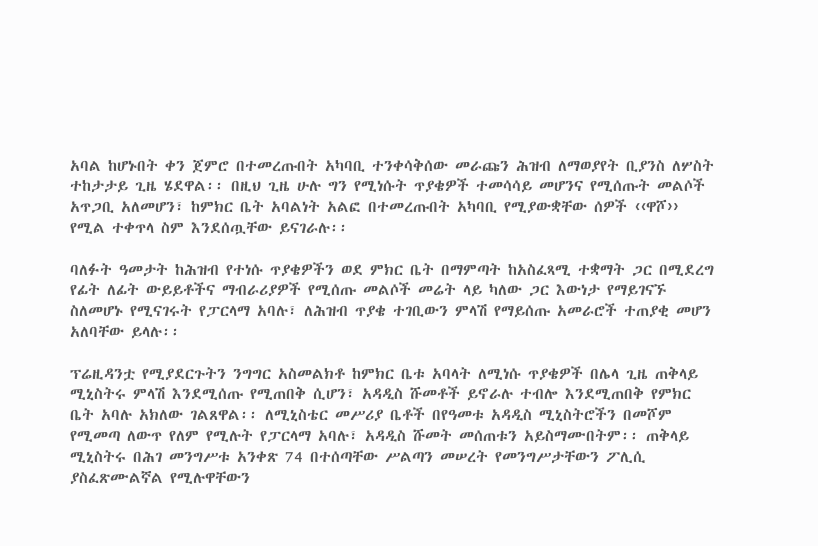አባል ከሆኑበት ቀን ጀምሮ በተመረጡበት አካባቢ ተንቀሳቅሰው መራጩን ሕዝብ ለማወያየት ቢያንስ ለሦስት ተከታታይ ጊዜ ሄደዋል፡፡ በዚህ ጊዜ ሁሉ ግን የሚነሱት ጥያቄዎች ተመሳሳይ መሆንና የሚሰጡት መልሶች አጥጋቢ አለመሆን፣ ከምክር ቤት አባልነት አልፎ በተመረጡበት አካባቢ የሚያውቋቸው ሰዎች ‹‹ዋሾ›› የሚል ተቀጥላ ስም እንደሰጧቸው ይናገራሉ፡፡

ባለፉት ዓመታት ከሕዝብ የተነሱ ጥያቄዎችን ወደ ምክር ቤት በማምጣት ከአስፈጻሚ ተቋማት ጋር በሚደረግ የፊት ለፊት ውይይቶችና ማብራሪያዎች የሚሰጡ መልሶች መሬት ላይ ካለው ጋር እውነታ የማይገናኙ ስለመሆኑ የሚናገሩት የፓርላማ አባሉ፣ ለሕዝብ ጥያቄ ተገቢውን ምላሽ የማይሰጡ አመራሮች ተጠያቂ መሆን አለባቸው ይላሉ፡፡

ፕሬዚዳንቷ የሚያደርጉትን ንግግር አስመልክቶ ከምክር ቤቱ አባላት ለሚነሱ ጥያቄዎች በሌላ ጊዜ ጠቅላይ ሚኒስትሩ ምላሽ እንደሚሰጡ የሚጠበቅ ሲሆን፣ አዳዲስ ሹመቶች ይኖራሉ ተብሎ እንደሚጠበቅ የምክር ቤት አባሉ አክለው ገልጸዋል፡፡ ለሚኒስቴር መሥሪያ ቤቶች በየዓመቱ አዳዲስ ሚኒስትሮችን በመሾም የሚመጣ ለውጥ የለም የሚሉት የፓርላማ አባሉ፣ አዳዲስ ሹመት መሰጠቱን አይስማሙበትም፡፡ ጠቅላይ ሚኒስትሩ በሕገ መንግሥቱ አንቀጽ 74 በተሰጣቸው ሥልጣን መሠረት የመንግሥታቸውን ፖሊሲ ያስፈጽሙልኛል የሚሉዋቸውን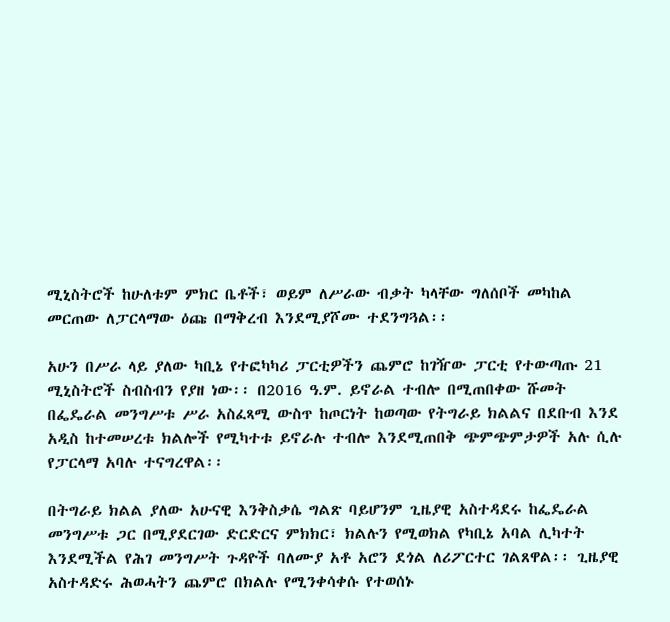ሚኒስትሮች ከሁለቱም ምክር ቤቶች፣ ወይም ለሥራው ብቃት ካላቸው ግለሰቦች መካከል መርጠው ለፓርላማው ዕጩ በማቅረብ እንደሚያሾሙ ተደንግጓል፡፡

አሁን በሥራ ላይ ያለው ካቢኔ የተፎካካሪ ፓርቲዎችን ጨምሮ ከገዥው ፓርቲ የተውጣጡ 21 ሚኒስትሮች ስብስብን የያዘ ነው፡፡ በ2016 ዓ.ም. ይኖራል ተብሎ በሚጠበቀው ሹመት በፌዴራል መንግሥቱ ሥራ አስፈጻሚ ውስጥ ከጦርነት ከወጣው የትግራይ ክልልና በደቡብ እንደ አዲስ ከተመሠረቱ ክልሎች የሚካተቱ ይኖራሉ ተብሎ እንደሚጠበቅ ጭምጭምታዎች አሉ ሲሉ የፓርላማ አባሉ ተናግረዋል፡፡

በትግራይ ክልል ያለው አሁናዊ እንቅስቃሴ ግልጽ ባይሆንም ጊዜያዊ አስተዳደሩ ከፌዴራል መንግሥቱ ጋር በሚያደርገው ድርድርና ምክክር፣ ክልሉን የሚወክል የካቢኔ አባል ሊካተት እንደሚችል የሕገ መንግሥት ጉዳዮች ባለሙያ አቶ አሮን ደጎል ለሪፖርተር ገልጸዋል፡፡ ጊዜያዊ አስተዳድሩ ሕወሓትን ጨምሮ በክልሉ የሚንቀሳቀሱ የተወሰኑ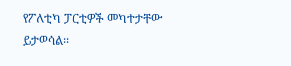የፖለቲካ ፓርቲዎች መካተታቸው ይታወሳል፡፡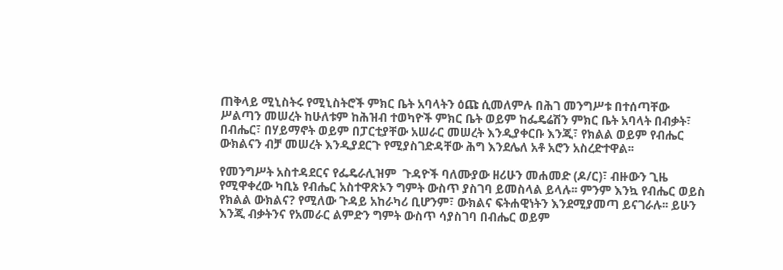ጠቅላይ ሚኒስትሩ የሚኒስትሮች ምክር ቤት አባላትን ዕጩ ሲመለምሉ በሕገ መንግሥቱ በተሰጣቸው ሥልጣን መሠረት ከሁለቱም ከሕዝብ ተወካዮች ምክር ቤት ወይም ከፌዴሬሽን ምክር ቤት አባላት በብቃት፣ በብሔር፣ በሃይማኖት ወይም በፓርቲያቸው አሠራር መሠረት እንዲያቀርቡ እንጂ፣ የክልል ወይም የብሔር ውክልናን ብቻ መሠረት እንዲያደርጉ የሚያስገድዳቸው ሕግ እንደሌለ አቶ አሮን አስረድተዋል፡፡

የመንግሥት አስተዳደርና የፌዴራሊዝም  ጉዳዮች ባለሙያው ዘሪሁን መሐመድ (ዶ/ር)፣ ብዙውን ጊዜ የሚዋቀረው ካቢኔ የብሔር አስተዋጽኦን ግምት ውስጥ ያስገባ ይመስላል ይላሉ፡፡ ምንም እንኳ የብሔር ወይስ የክልል ውክልና? የሚለው ጉዳይ አከራካሪ ቢሆንም፣ ውክልና ፍትሐዊነትን እንደሚያመጣ ይናገራሉ፡፡ ይሁን እንጂ ብቃትንና የአመራር ልምድን ግምት ውስጥ ሳያስገባ በብሔር ወይም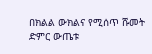በክልል ውክልና የሚሰጥ ሹመት ድምር ውጤቱ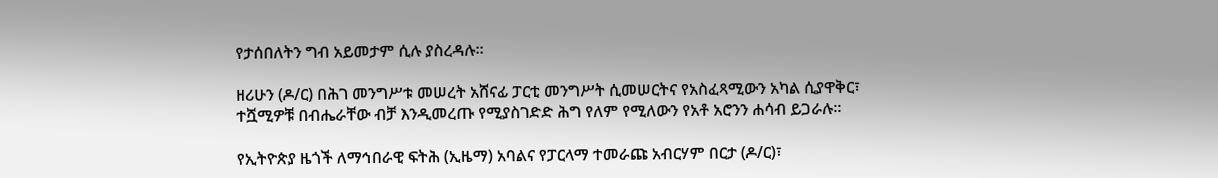የታሰበለትን ግብ አይመታም ሲሉ ያስረዳሉ፡፡

ዘሪሁን (ዶ/ር) በሕገ መንግሥቱ መሠረት አሸናፊ ፓርቲ መንግሥት ሲመሠርትና የአስፈጻሚውን አካል ሲያዋቅር፣ ተሿሚዎቹ በብሔራቸው ብቻ እንዲመረጡ የሚያስገድድ ሕግ የለም የሚለውን የአቶ አሮንን ሐሳብ ይጋራሉ፡፡

የኢትዮጵያ ዜጎች ለማኅበራዊ ፍትሕ (ኢዜማ) አባልና የፓርላማ ተመራጩ አብርሃም በርታ (ዶ/ር)፣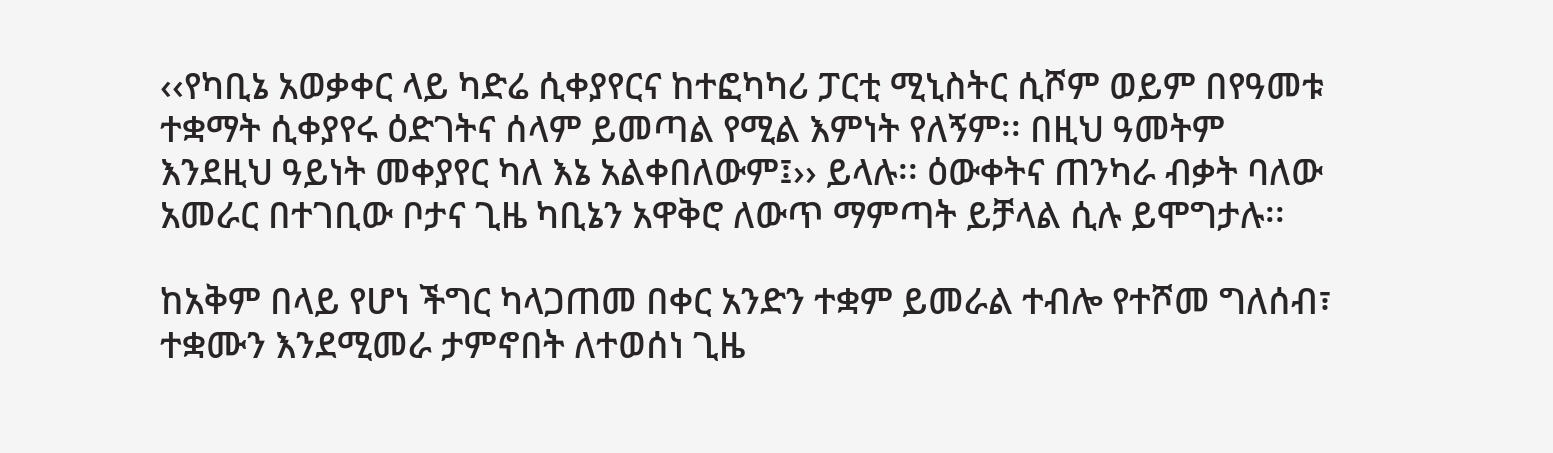‹‹የካቢኔ አወቃቀር ላይ ካድሬ ሲቀያየርና ከተፎካካሪ ፓርቲ ሚኒስትር ሲሾም ወይም በየዓመቱ ተቋማት ሲቀያየሩ ዕድገትና ሰላም ይመጣል የሚል እምነት የለኝም፡፡ በዚህ ዓመትም እንደዚህ ዓይነት መቀያየር ካለ እኔ አልቀበለውም፤›› ይላሉ፡፡ ዕውቀትና ጠንካራ ብቃት ባለው አመራር በተገቢው ቦታና ጊዜ ካቢኔን አዋቅሮ ለውጥ ማምጣት ይቻላል ሲሉ ይሞግታሉ፡፡

ከአቅም በላይ የሆነ ችግር ካላጋጠመ በቀር አንድን ተቋም ይመራል ተብሎ የተሾመ ግለሰብ፣ ተቋሙን እንደሚመራ ታምኖበት ለተወሰነ ጊዜ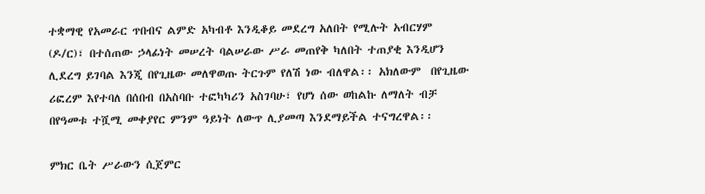ተቋማዊ የአመራር ጥበብና ልምድ አካብቶ እንዲቆይ መደረግ አለበት የሚሉት አብርሃም (ዶ/ር)፣ በተሰጠው ኃላፊነት መሠረት ባልሠራው ሥራ መጠየቅ ካለበት ተጠያቂ እንዲሆን ሊደረግ ይገባል እንጂ በየጊዜው መለዋወጡ ትርጉም የለሽ ነው ብለዋል፡፡ አክለውም  በየጊዜው ሪፎረም እየተባለ በሰበብ በአስባቡ ተፎካካሪን አስገባሁ፣ የሆነ ሰው ወከልኩ ለማለት ብቻ በየዓመቱ ተሿሚ መቀያየር ምንም ዓይነት ለውጥ ሊያመጣ እንደማይችል ተናግረዋል፡፡

ምክር ቤት ሥራውን ሲጀምር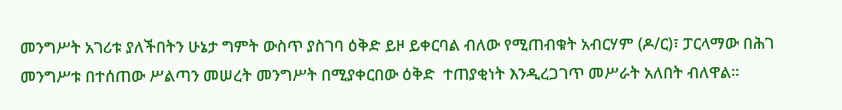መንግሥት አገሪቱ ያለችበትን ሁኔታ ግምት ውስጥ ያስገባ ዕቅድ ይዞ ይቀርባል ብለው የሚጠብቁት አብርሃም (ዶ/ር)፣ ፓርላማው በሕገ መንግሥቱ በተሰጠው ሥልጣን መሠረት መንግሥት በሚያቀርበው ዕቅድ  ተጠያቂነት እንዲረጋገጥ መሥራት አለበት ብለዋል፡፡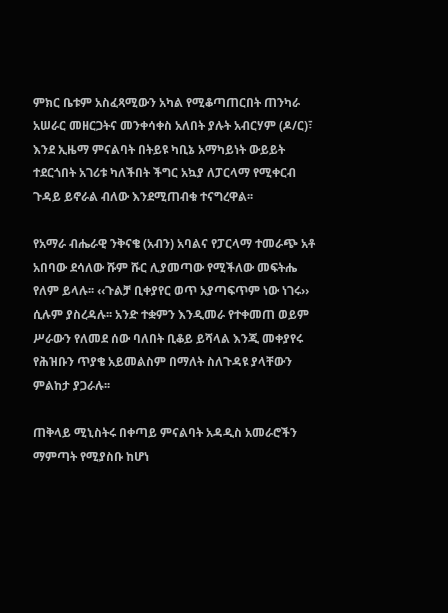ምክር ቤቱም አስፈጻሚውን አካል የሚቆጣጠርበት ጠንካራ አሠራር መዘርጋትና መንቀሳቀስ አለበት ያሉት አብርሃም (ዶ/ር)፣ እንደ ኢዜማ ምናልባት በትይዩ ካቢኔ አማካይነት ውይይት ተደርጎበት አገሪቱ ካለችበት ችግር አኳያ ለፓርላማ የሚቀርብ ጉዳይ ይኖራል ብለው እንደሚጠብቁ ተናግረዋል፡፡

የአማራ ብሔራዊ ንቅናቄ (አብን) አባልና የፓርላማ ተመራጭ አቶ አበባው ደሳለው ሹም ሹር ሊያመጣው የሚችለው መፍትሔ የለም ይላሉ፡፡ ‹‹ጉልቻ ቢቀያየር ወጥ አያጣፍጥም ነው ነገሩ›› ሲሉም ያስረዳሉ፡፡ አንድ ተቋምን እንዲመራ የተቀመጠ ወይም ሥራውን የለመደ ሰው ባለበት ቢቆይ ይሻላል እንጂ መቀያየሩ የሕዝቡን ጥያቄ አይመልስም በማለት ስለጉዳዩ ያላቸውን ምልከታ ያጋራሉ፡፡

ጠቅላይ ሚኒስትሩ በቀጣይ ምናልባት አዳዲስ አመራሮችን ማምጣት የሚያስቡ ከሆነ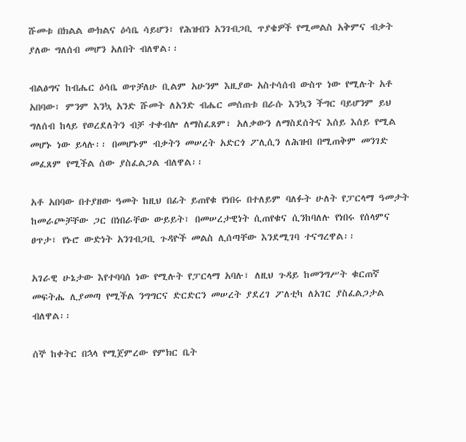ሹመቱ በክልል ውክልና ዕሳቤ ሳይሆን፣ የሕዝብን አንገብጋቢ ጥያቄዎች የሚመልስ አቅምና ብቃት ያለው ግለሰብ መሆን አለበት ብለዋል፡፡

ብልፅግና ከብሔር ዕሳቤ ወጥቻለሁ ቢልም አሁንም እዚያው አስተሳሰብ ውስጥ ነው የሚሉት አቶ አበባው፣ ምንም እንኳ አንድ ሹመት ለአንድ ብሔር መሰጠቱ በራሱ እንኳን ችግር ባይሆንም ይህ ግለሰብ ከላይ የወረደለትን ብቻ ተቀብሎ ለማስፈጸም፣ አለቃውን ለማስደሰትና እሰይ እሰይ የሚል መሆኑ ነው ይላሉ፡፡ በመሆኑም ብቃትን መሠረት አድርጎ ፖሊሲን ለሕዝብ በሚጠቅም መንገድ መፈጸም የሚችል ሰው ያስፈልጋል ብለዋል፡፡

አቶ አበባው በተያዘው ዓመት ከዚህ በፊት ይጠየቁ የነበሩ በተለይም ባለፉት ሁለት የፓርላማ ዓመታት ከመራጮቻቸው ጋር በነበራቸው ውይይት፣ በመሠረታዊነት ሲጠየቁና ሲንከባለሉ የነበሩ የሰላምና ፀጥታ፣ የኑሮ ውድነት አንገብጋቢ ጉዳዮች መልስ ሊሰጣቸው እንደሚገባ ተናግረዋል፡፡

አገራዊ ሁኔታው እየተባባሰ ነው የሚሉት የፓርላማ አባሉ፣ ለዚህ ጉዳይ ከመንግሥት ቁርጠኛ መፍትሔ ሊያመጣ የሚችል ንግግርና ድርድርን መሠረት ያደረገ ፖለቲካ ለአገር ያስፈልጋታል ብለዋል፡፡

ሰኞ ከቀትር በኋላ የሚጀምረው የምክር ቤት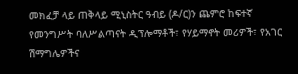መክፈቻ ላይ ጠቅላይ ሚኒስትር ዓብይ (ዶ/ር)ን ጨምሮ ከፍተኛ የመንግሥት ባለሥልጣናት ዲፕሎማቶች፣ የሃይማኖት መሪዎች፣ የአገር ሽማግሌዎችና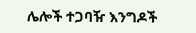ሌሎች ተጋባዥ እንግዶች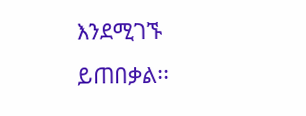እንደሚገኙ ይጠበቃል፡፡